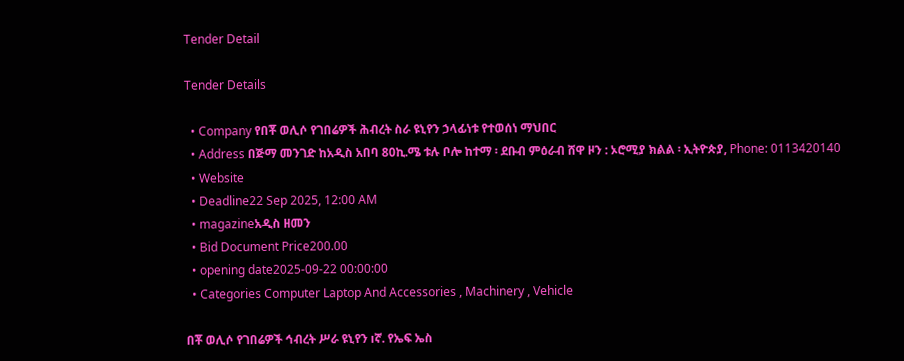Tender Detail

Tender Details

  • Company የበቾ ወሊሶ የገበሬዎች ሕብረት ስራ ዩኒየን ኃላፊነቱ የተወሰነ ማህበር
  • Address በጅማ መንገድ ከአዲስ አበባ 80ኪ.ሜ ቱሉ ቦሎ ከተማ ፡ ደቡብ ምዕራብ ሸዋ ዞን : ኦሮሚያ ክልል ፡ ኢትዮጵያ, Phone: 0113420140
  • Website
  • Deadline22 Sep 2025, 12:00 AM
  • magazineአዲስ ዘመን
  • Bid Document Price200.00
  • opening date2025-09-22 00:00:00
  • Categories Computer Laptop And Accessories , Machinery , Vehicle

በቾ ወሊሶ የገበሬዎች ኅብረት ሥራ ዩኒየን ıኛ. የኤፍ ኤስ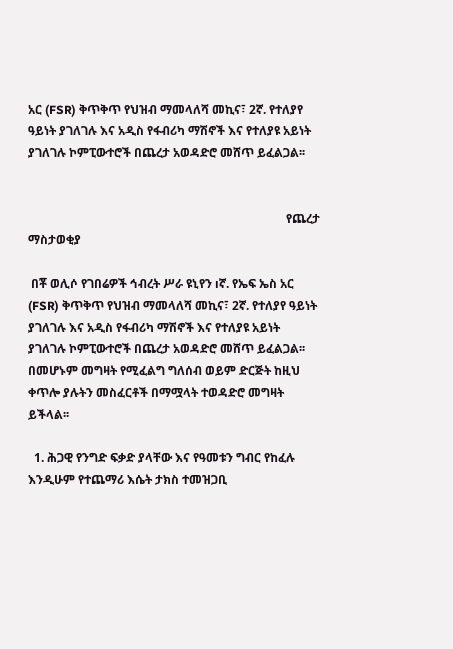አር (FSR) ቅጥቅጥ የህዝብ ማመላለሻ መኪና፣ 2ኛ. የተለያየ ዓይነት ያገለገሉ እና አዲስ የፋብሪካ ማሽኖች እና የተለያዩ አይነት ያገለገሉ ኮምፒውተሮች በጨረታ አወዳድሮ መሸጥ ይፈልጋል፡፡


                                                                                      የጨረታ ማስታወቂያ

 በቾ ወሊሶ የገበሬዎች ኅብረት ሥራ ዩኒየን ıኛ. የኤፍ ኤስ አር (FSR) ቅጥቅጥ የህዝብ ማመላለሻ መኪና፣ 2ኛ. የተለያየ ዓይነት ያገለገሉ እና አዲስ የፋብሪካ ማሽኖች እና የተለያዩ አይነት ያገለገሉ ኮምፒውተሮች በጨረታ አወዳድሮ መሸጥ ይፈልጋል፡፡ በመሆኑም መግዛት የሚፈልግ ግለሰብ ወይም ድርጅት ከዚህ ቀጥሎ ያሉትን መስፈርቶች በማሟላት ተወዳድሮ መግዛት ይችላል፡፡

  1. ሕጋዊ የንግድ ፍቃድ ያላቸው እና የዓመቱን ግብር የከፈሉ እንዲሁም የተጨማሪ እሴት ታክስ ተመዝጋቢ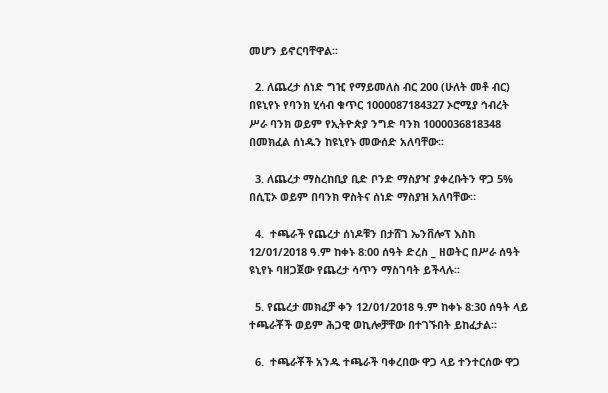መሆን ይኖርባቸዋል፡፡

  2. ለጨረታ ሰነድ ግዢ የማይመለስ ብር 200 (ሁለት መቶ ብር) በዩኒየኑ የባንክ ሂሳብ ቁጥር 1000087184327 ኦሮሚያ ኅብረት ሥራ ባንክ ወይም የኢትዮጵያ ንግድ ባንክ 1000036818348 በመክፈል ሰነዱን ከዩኒየኑ መውሰድ አለባቸው፡፡

  3. ለጨረታ ማስረከቢያ ቢድ ቦንድ ማስያዣ ያቀረቡትን ዋጋ 5% በሲፒኦ ወይም በባንክ ዋስትና ሰነድ ማስያዝ አለባቸው።

  4.  ተጫራች የጨረታ ሰነዶቹን በታሸገ ኤንቨሎፕ እስከ 12/01/2018 ዓ.ም ከቀኑ 8:00 ሰዓት ድረስ _ ዘወትር በሥራ ሰዓት ዩኒየኑ ባዘጋጀው የጨረታ ሳጥን ማስገባት ይችላሉ፡፡

  5. የጨረታ መክፈቻ ቀን 12/01/2018 ዓ.ም ከቀኑ 8:30 ሰዓት ላይ ተጫራቾች ወይም ሕጋዊ ወኪሎቻቸው በተገኙበት ይከፈታል፡፡

  6.  ተጫራቾች አንዱ ተጫራች ባቀረበው ዋጋ ላይ ተንተርሰው ዋጋ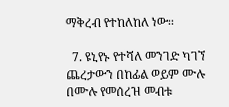ማቅረብ የተከለከለ ነው፡፡

  7. ዩኒየኑ የተሻለ መንገድ ካገኘ ጨረታውን በከፊል ወይም ሙሉ በሙሉ የመሰረዝ መብቱ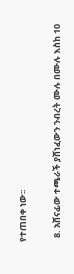የተጠበቀ ነው፡፡

  8. አሸናፊው ተጫራች ያሸነፈውን ንብረት ሙሉ በሙሉ እስከ 10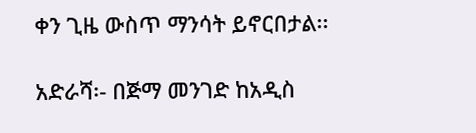ቀን ጊዜ ውስጥ ማንሳት ይኖርበታል፡፡

አድራሻ፡- በጅማ መንገድ ከአዲስ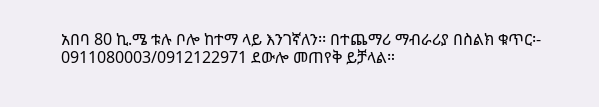አበባ 80 ኪ.ሜ ቱሉ ቦሎ ከተማ ላይ እንገኛለን፡፡ በተጨማሪ ማብራሪያ በስልክ ቁጥር፡- 0911080003/0912122971 ደውሎ መጠየቅ ይቻላል።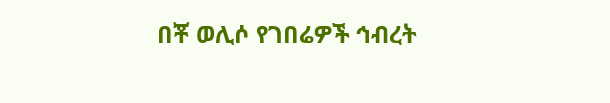በቾ ወሊሶ የገበሬዎች ኅብረት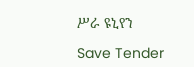ሥራ ዩኒየን

Save Tender